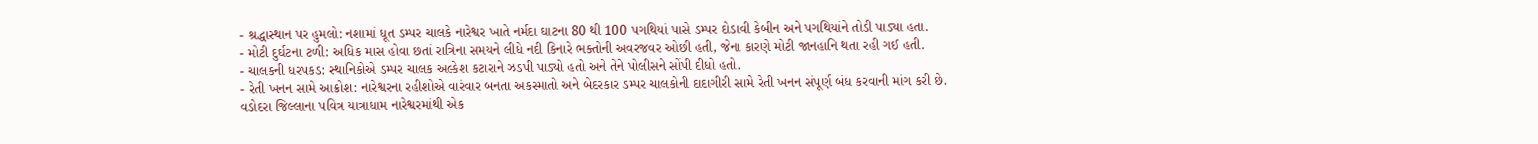- શ્રદ્ધાસ્થાન પર હુમલો: નશામાં ધૂત ડમ્પર ચાલકે નારેશ્વર ખાતે નર્મદા ઘાટના 80 થી 100 પગથિયાં પાસે ડમ્પર દોડાવી કેબીન અને પગથિયાંને તોડી પાડ્યા હતા.
- મોટી દુર્ઘટના ટળી: અધિક માસ હોવા છતાં રાત્રિના સમયને લીધે નદી કિનારે ભક્તોની અવરજવર ઓછી હતી, જેના કારણે મોટી જાનહાનિ થતા રહી ગઈ હતી.
- ચાલકની ધરપકડ: સ્થાનિકોએ ડમ્પર ચાલક અલ્કેશ કટારાને ઝડપી પાડ્યો હતો અને તેને પોલીસને સોંપી દીધો હતો.
- રેતી ખનન સામે આક્રોશ: નારેશ્વરના રહીશોએ વારંવાર બનતા અકસ્માતો અને બેદરકાર ડમ્પર ચાલકોની દાદાગીરી સામે રેતી ખનન સંપૂર્ણ બંધ કરવાની માંગ કરી છે.
વડોદરા જિલ્લાના પવિત્ર યાત્રાધામ નારેશ્વરમાંથી એક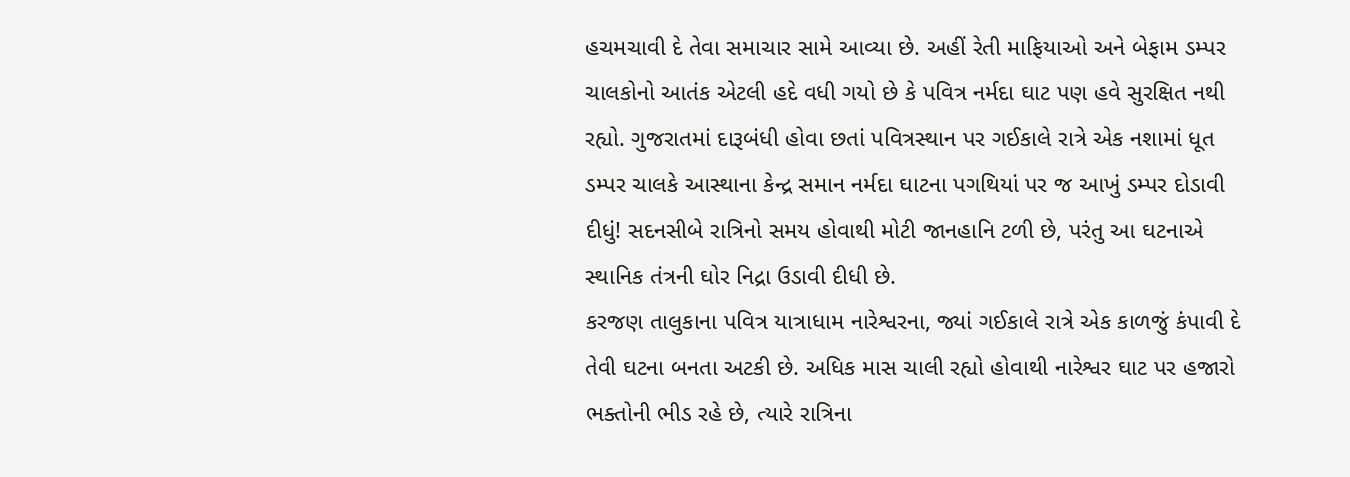હચમચાવી દે તેવા સમાચાર સામે આવ્યા છે. અહીં રેતી માફિયાઓ અને બેફામ ડમ્પર ચાલકોનો આતંક એટલી હદે વધી ગયો છે કે પવિત્ર નર્મદા ઘાટ પણ હવે સુરક્ષિત નથી રહ્યો. ગુજરાતમાં દારૂબંધી હોવા છતાં પવિત્રસ્થાન પર ગઈકાલે રાત્રે એક નશામાં ધૂત ડમ્પર ચાલકે આસ્થાના કેન્દ્ર સમાન નર્મદા ઘાટના પગથિયાં પર જ આખું ડમ્પર દોડાવી દીધું! સદનસીબે રાત્રિનો સમય હોવાથી મોટી જાનહાનિ ટળી છે, પરંતુ આ ઘટનાએ સ્થાનિક તંત્રની ઘોર નિદ્રા ઉડાવી દીધી છે.
કરજણ તાલુકાના પવિત્ર યાત્રાધામ નારેશ્વરના, જ્યાં ગઈકાલે રાત્રે એક કાળજું કંપાવી દે તેવી ઘટના બનતા અટકી છે. અધિક માસ ચાલી રહ્યો હોવાથી નારેશ્વર ઘાટ પર હજારો ભક્તોની ભીડ રહે છે, ત્યારે રાત્રિના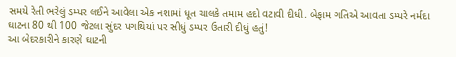સમયે રેતી ભરેલું ડમ્પર લઈને આવેલા એક નશામાં ધૂત ચાલકે તમામ હદો વટાવી દીધી. બેફામ ગતિએ આવતા ડમ્પરે નર્મદા ઘાટના 80 થી 100 જેટલા સુંદર પગથિયાં પર સીધું ડમ્પર ઉતારી દીધું હતું!
આ બેદરકારીને કારણે ઘાટની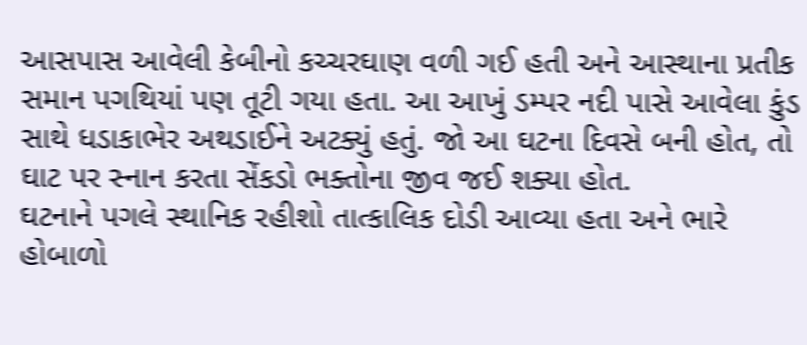આસપાસ આવેલી કેબીનો કચ્ચરઘાણ વળી ગઈ હતી અને આસ્થાના પ્રતીક સમાન પગથિયાં પણ તૂટી ગયા હતા. આ આખું ડમ્પર નદી પાસે આવેલા કુંડ સાથે ધડાકાભેર અથડાઈને અટક્યું હતું. જો આ ઘટના દિવસે બની હોત, તો ઘાટ પર સ્નાન કરતા સેંકડો ભક્તોના જીવ જઈ શક્યા હોત.
ઘટનાને પગલે સ્થાનિક રહીશો તાત્કાલિક દોડી આવ્યા હતા અને ભારે હોબાળો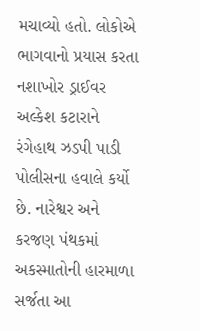મચાવ્યો હતો. લોકોએ ભાગવાનો પ્રયાસ કરતા નશાખોર ડ્રાઈવર અલ્કેશ કટારાને રંગેહાથ ઝડપી પાડી પોલીસના હવાલે કર્યો છે. નારેશ્વર અને કરજણ પંથકમાં અકસ્માતોની હારમાળા સર્જતા આ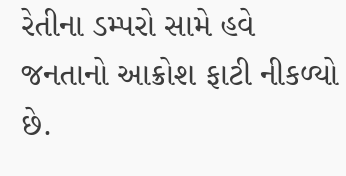રેતીના ડમ્પરો સામે હવે જનતાનો આક્રોશ ફાટી નીકળ્યો છે.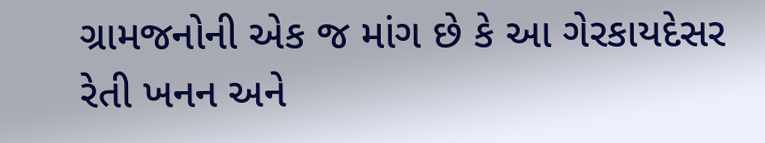ગ્રામજનોની એક જ માંગ છે કે આ ગેરકાયદેસર રેતી ખનન અને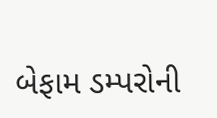બેફામ ડમ્પરોની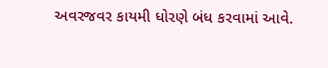અવરજવર કાયમી ધોરણે બંધ કરવામાં આવે.